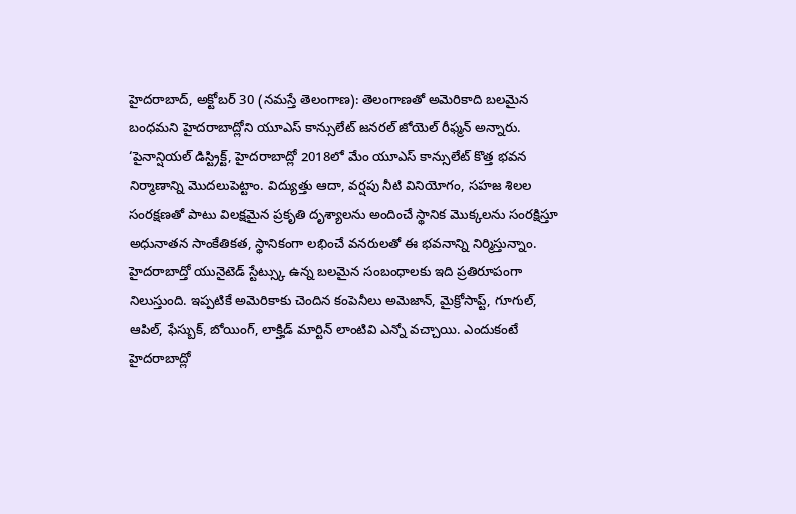హైదరాబాద్, అక్టోబర్ 30 (నమస్తే తెలంగాణ): తెలంగాణతో అమెరికాది బలమైన బంధమని హైదరాబాద్లోని యూఎస్ కాన్సులేట్ జనరల్ జోయెల్ రీఫ్మన్ అన్నారు. ‘పైనాన్షియల్ డిస్ట్రిక్ట్, హైదరాబాద్లో 2018లో మేం యూఎస్ కాన్సులేట్ కొత్త భవన నిర్మాణాన్ని మొదలుపెట్టాం. విద్యుత్తు ఆదా, వర్షపు నీటి వినియోగం, సహజ శిలల సంరక్షణతో పాటు విలక్షమైన ప్రకృతి దృశ్యాలను అందించే స్థానిక మొక్కలను సంరక్షిస్తూ అధునాతన సాంకేతికత, స్థానికంగా లభించే వనరులతో ఈ భవనాన్ని నిర్మిస్తున్నాం. హైదరాబాద్తో యునైటెడ్ స్టేట్స్కు ఉన్న బలమైన సంబంధాలకు ఇది ప్రతిరూపంగా నిలుస్తుంది. ఇప్పటికే అమెరికాకు చెందిన కంపెనీలు అమెజాన్, మైక్రోసాప్ట్, గూగుల్, ఆపిల్, ఫేస్బుక్, బోయింగ్, లాక్హిడ్ మార్టిన్ లాంటివి ఎన్నో వచ్చాయి. ఎందుకంటే హైదరాబాద్లో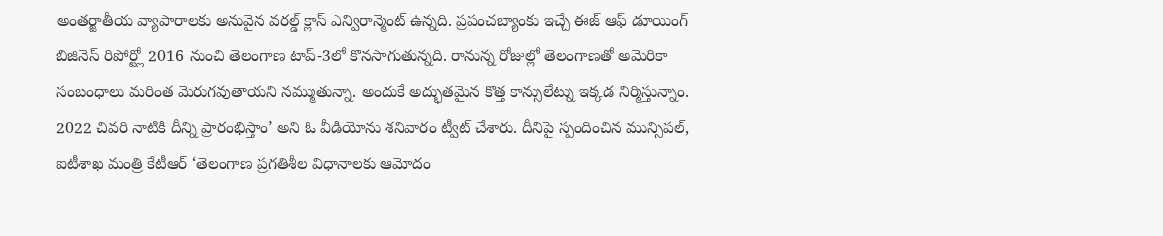అంతర్జాతీయ వ్యాపారాలకు అనువైన వరల్డ్ క్లాస్ ఎన్విరాన్మెంట్ ఉన్నది. ప్రపంచబ్యాంకు ఇచ్చే ఈజ్ ఆఫ్ డూయింగ్ బిజినెస్ రిపోర్ట్లో 2016 నుంచి తెలంగాణ టాప్-3లో కొనసాగుతున్నది. రానున్న రోజుల్లో తెలంగాణతో అమెరికా సంబంధాలు మరింత మెరుగవుతాయని నమ్ముతున్నా. అందుకే అద్భుతమైన కొత్త కాన్సులేట్ను ఇక్కడ నిర్మిస్తున్నాం. 2022 చివరి నాటికి దీన్ని ప్రారంభిస్తాం’ అని ఓ వీడియోను శనివారం ట్వీట్ చేశారు. దీనిపై స్పందించిన మున్సిపల్, ఐటీశాఖ మంత్రి కేటీఆర్ ‘తెలంగాణ ప్రగతిశీల విధానాలకు ఆమోదం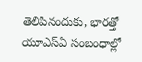తెలిపినందుకు, భారత్తో యూఎస్ఏ సంబంధాల్లో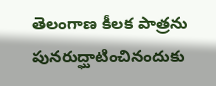తెలంగాణ కీలక పాత్రను పునరుద్ఘాటించినందుకు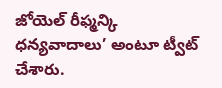జోయెల్ రీఫ్మన్కి ధన్యవాదాలు’ అంటూ ట్వీట్ చేశారు.